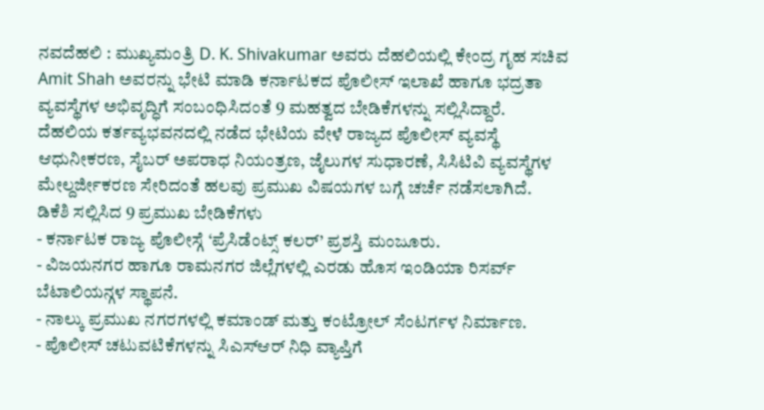ನವದೆಹಲಿ : ಮುಖ್ಯಮಂತ್ರಿ D. K. Shivakumar ಅವರು ದೆಹಲಿಯಲ್ಲಿ ಕೇಂದ್ರ ಗೃಹ ಸಚಿವ Amit Shah ಅವರನ್ನು ಭೇಟಿ ಮಾಡಿ ಕರ್ನಾಟಕದ ಪೊಲೀಸ್ ಇಲಾಖೆ ಹಾಗೂ ಭದ್ರತಾ ವ್ಯವಸ್ಥೆಗಳ ಅಭಿವೃದ್ಧಿಗೆ ಸಂಬಂಧಿಸಿದಂತೆ 9 ಮಹತ್ವದ ಬೇಡಿಕೆಗಳನ್ನು ಸಲ್ಲಿಸಿದ್ದಾರೆ.
ದೆಹಲಿಯ ಕರ್ತವ್ಯಭವನದಲ್ಲಿ ನಡೆದ ಭೇಟಿಯ ವೇಳೆ ರಾಜ್ಯದ ಪೊಲೀಸ್ ವ್ಯವಸ್ಥೆ ಆಧುನೀಕರಣ, ಸೈಬರ್ ಅಪರಾಧ ನಿಯಂತ್ರಣ, ಜೈಲುಗಳ ಸುಧಾರಣೆ, ಸಿಸಿಟಿವಿ ವ್ಯವಸ್ಥೆಗಳ ಮೇಲ್ದರ್ಜೀಕರಣ ಸೇರಿದಂತೆ ಹಲವು ಪ್ರಮುಖ ವಿಷಯಗಳ ಬಗ್ಗೆ ಚರ್ಚೆ ನಡೆಸಲಾಗಿದೆ.
ಡಿಕೆಶಿ ಸಲ್ಲಿಸಿದ 9 ಪ್ರಮುಖ ಬೇಡಿಕೆಗಳು
- ಕರ್ನಾಟಕ ರಾಜ್ಯ ಪೊಲೀಸ್ಗೆ ‘ಪ್ರೆಸಿಡೆಂಟ್ಸ್ ಕಲರ್’ ಪ್ರಶಸ್ತಿ ಮಂಜೂರು.
- ವಿಜಯನಗರ ಹಾಗೂ ರಾಮನಗರ ಜಿಲ್ಲೆಗಳಲ್ಲಿ ಎರಡು ಹೊಸ ಇಂಡಿಯಾ ರಿಸರ್ವ್ ಬೆಟಾಲಿಯನ್ಗಳ ಸ್ಥಾಪನೆ.
- ನಾಲ್ಕು ಪ್ರಮುಖ ನಗರಗಳಲ್ಲಿ ಕಮಾಂಡ್ ಮತ್ತು ಕಂಟ್ರೋಲ್ ಸೆಂಟರ್ಗಳ ನಿರ್ಮಾಣ.
- ಪೊಲೀಸ್ ಚಟುವಟಿಕೆಗಳನ್ನು ಸಿಎಸ್ಆರ್ ನಿಧಿ ವ್ಯಾಪ್ತಿಗೆ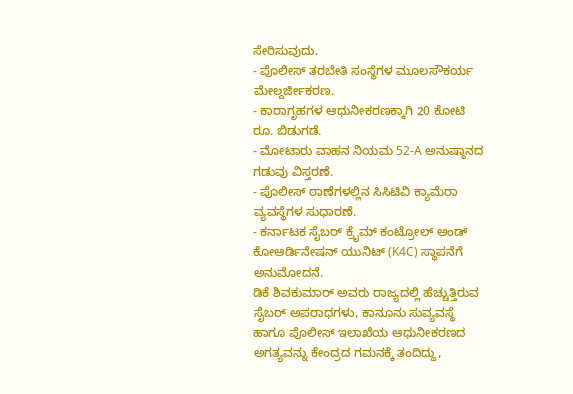ಸೇರಿಸುವುದು.
- ಪೊಲೀಸ್ ತರಬೇತಿ ಸಂಸ್ಥೆಗಳ ಮೂಲಸೌಕರ್ಯ ಮೇಲ್ದರ್ಜೀಕರಣ.
- ಕಾರಾಗೃಹಗಳ ಆಧುನೀಕರಣಕ್ಕಾಗಿ 20 ಕೋಟಿ ರೂ. ಬಿಡುಗಡೆ.
- ಮೋಟಾರು ವಾಹನ ನಿಯಮ 52-A ಅನುಷ್ಠಾನದ ಗಡುವು ವಿಸ್ತರಣೆ.
- ಪೊಲೀಸ್ ಠಾಣೆಗಳಲ್ಲಿನ ಸಿಸಿಟಿವಿ ಕ್ಯಾಮೆರಾ ವ್ಯವಸ್ಥೆಗಳ ಸುಧಾರಣೆ.
- ಕರ್ನಾಟಕ ಸೈಬರ್ ಕ್ರೈಮ್ ಕಂಟ್ರೋಲ್ ಅಂಡ್ ಕೋಆರ್ಡಿನೇಷನ್ ಯುನಿಟ್ (K4C) ಸ್ಥಾಪನೆಗೆ ಅನುಮೋದನೆ.
ಡಿಕೆ ಶಿವಕುಮಾರ್ ಅವರು ರಾಜ್ಯದಲ್ಲಿ ಹೆಚ್ಚುತ್ತಿರುವ ಸೈಬರ್ ಅಪರಾಧಗಳು, ಕಾನೂನು ಸುವ್ಯವಸ್ಥೆ ಹಾಗೂ ಪೊಲೀಸ್ ಇಲಾಖೆಯ ಆಧುನೀಕರಣದ ಅಗತ್ಯವನ್ನು ಕೇಂದ್ರದ ಗಮನಕ್ಕೆ ತಂದಿದ್ದು,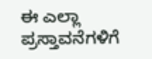ಈ ಎಲ್ಲಾ ಪ್ರಸ್ತಾವನೆಗಳಿಗೆ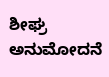ಶೀಘ್ರ ಅನುಮೋದನೆ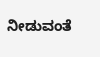ನೀಡುವಂತೆ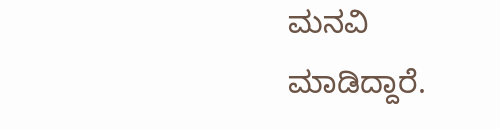ಮನವಿ ಮಾಡಿದ್ದಾರೆ.